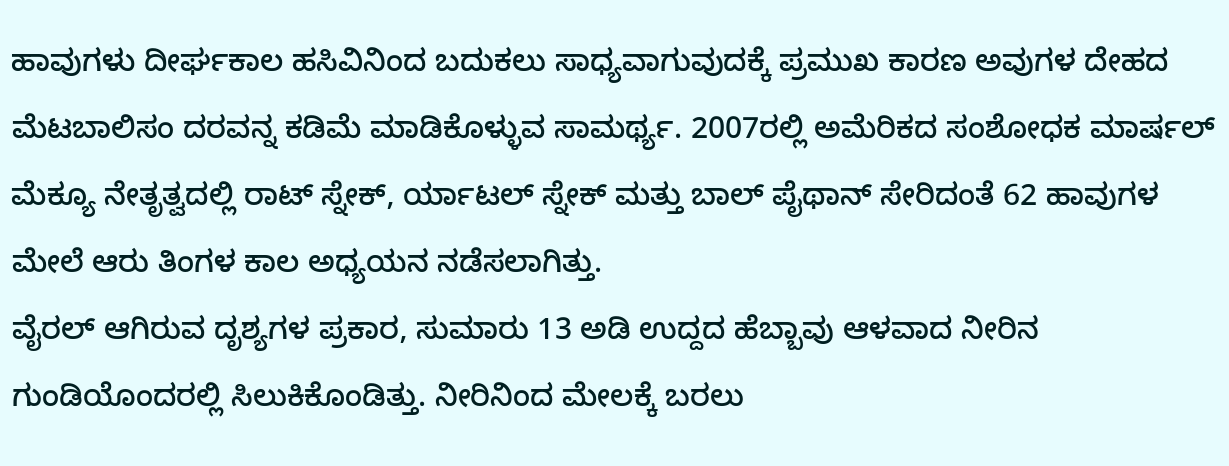ಹಾವುಗಳು ದೀರ್ಘಕಾಲ ಹಸಿವಿನಿಂದ ಬದುಕಲು ಸಾಧ್ಯವಾಗುವುದಕ್ಕೆ ಪ್ರಮುಖ ಕಾರಣ ಅವುಗಳ ದೇಹದ ಮೆಟಬಾಲಿಸಂ ದರವನ್ನ ಕಡಿಮೆ ಮಾಡಿಕೊಳ್ಳುವ ಸಾಮರ್ಥ್ಯ. 2007ರಲ್ಲಿ ಅಮೆರಿಕದ ಸಂಶೋಧಕ ಮಾರ್ಷಲ್ ಮೆಕ್ಯೂ ನೇತೃತ್ವದಲ್ಲಿ ರಾಟ್ ಸ್ನೇಕ್, ರ್ಯಾಟಲ್ ಸ್ನೇಕ್ ಮತ್ತು ಬಾಲ್ ಪೈಥಾನ್ ಸೇರಿದಂತೆ 62 ಹಾವುಗಳ ಮೇಲೆ ಆರು ತಿಂಗಳ ಕಾಲ ಅಧ್ಯಯನ ನಡೆಸಲಾಗಿತ್ತು.
ವೈರಲ್ ಆಗಿರುವ ದೃಶ್ಯಗಳ ಪ್ರಕಾರ, ಸುಮಾರು 13 ಅಡಿ ಉದ್ದದ ಹೆಬ್ಬಾವು ಆಳವಾದ ನೀರಿನ ಗುಂಡಿಯೊಂದರಲ್ಲಿ ಸಿಲುಕಿಕೊಂಡಿತ್ತು. ನೀರಿನಿಂದ ಮೇಲಕ್ಕೆ ಬರಲು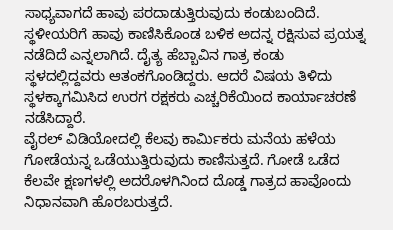ಸಾಧ್ಯವಾಗದೆ ಹಾವು ಪರದಾಡುತ್ತಿರುವುದು ಕಂಡುಬಂದಿದೆ. ಸ್ಥಳೀಯರಿಗೆ ಹಾವು ಕಾಣಿಸಿಕೊಂಡ ಬಳಿಕ ಅದನ್ನ ರಕ್ಷಿಸುವ ಪ್ರಯತ್ನ ನಡೆದಿದೆ ಎನ್ನಲಾಗಿದೆ. ದೈತ್ಯ ಹೆಬ್ಬಾವಿನ ಗಾತ್ರ ಕಂಡು ಸ್ಥಳದಲ್ಲಿದ್ದವರು ಆತಂಕಗೊಂಡಿದ್ದರು. ಆದರೆ ವಿಷಯ ತಿಳಿದು ಸ್ಥಳಕ್ಕಾಗಮಿಸಿದ ಉರಗ ರಕ್ಷಕರು ಎಚ್ಚರಿಕೆಯಿಂದ ಕಾರ್ಯಾಚರಣೆ ನಡೆಸಿದ್ದಾರೆ.
ವೈರಲ್ ವಿಡಿಯೋದಲ್ಲಿ ಕೆಲವು ಕಾರ್ಮಿಕರು ಮನೆಯ ಹಳೆಯ ಗೋಡೆಯನ್ನ ಒಡೆಯುತ್ತಿರುವುದು ಕಾಣಿಸುತ್ತದೆ. ಗೋಡೆ ಒಡೆದ ಕೆಲವೇ ಕ್ಷಣಗಳಲ್ಲಿ ಅದರೊಳಗಿನಿಂದ ದೊಡ್ಡ ಗಾತ್ರದ ಹಾವೊಂದು ನಿಧಾನವಾಗಿ ಹೊರಬರುತ್ತದೆ.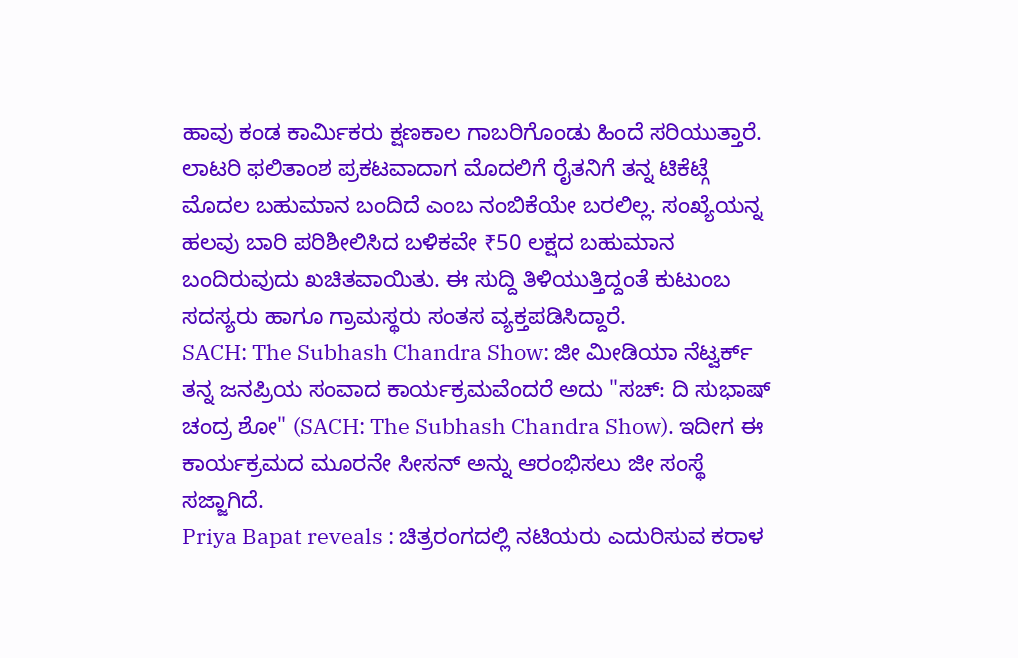ಹಾವು ಕಂಡ ಕಾರ್ಮಿಕರು ಕ್ಷಣಕಾಲ ಗಾಬರಿಗೊಂಡು ಹಿಂದೆ ಸರಿಯುತ್ತಾರೆ.
ಲಾಟರಿ ಫಲಿತಾಂಶ ಪ್ರಕಟವಾದಾಗ ಮೊದಲಿಗೆ ರೈತನಿಗೆ ತನ್ನ ಟಿಕೆಟ್ಗೆ ಮೊದಲ ಬಹುಮಾನ ಬಂದಿದೆ ಎಂಬ ನಂಬಿಕೆಯೇ ಬರಲಿಲ್ಲ. ಸಂಖ್ಯೆಯನ್ನ ಹಲವು ಬಾರಿ ಪರಿಶೀಲಿಸಿದ ಬಳಿಕವೇ ₹50 ಲಕ್ಷದ ಬಹುಮಾನ ಬಂದಿರುವುದು ಖಚಿತವಾಯಿತು. ಈ ಸುದ್ದಿ ತಿಳಿಯುತ್ತಿದ್ದಂತೆ ಕುಟುಂಬ ಸದಸ್ಯರು ಹಾಗೂ ಗ್ರಾಮಸ್ಥರು ಸಂತಸ ವ್ಯಕ್ತಪಡಿಸಿದ್ದಾರೆ.
SACH: The Subhash Chandra Show: ಜೀ ಮೀಡಿಯಾ ನೆಟ್ವರ್ಕ್ ತನ್ನ ಜನಪ್ರಿಯ ಸಂವಾದ ಕಾರ್ಯಕ್ರಮವೆಂದರೆ ಅದು "ಸಚ್: ದಿ ಸುಭಾಷ್ ಚಂದ್ರ ಶೋ" (SACH: The Subhash Chandra Show). ಇದೀಗ ಈ ಕಾರ್ಯಕ್ರಮದ ಮೂರನೇ ಸೀಸನ್ ಅನ್ನು ಆರಂಭಿಸಲು ಜೀ ಸಂಸ್ಥೆ ಸಜ್ಜಾಗಿದೆ.
Priya Bapat reveals : ಚಿತ್ರರಂಗದಲ್ಲಿ ನಟಿಯರು ಎದುರಿಸುವ ಕರಾಳ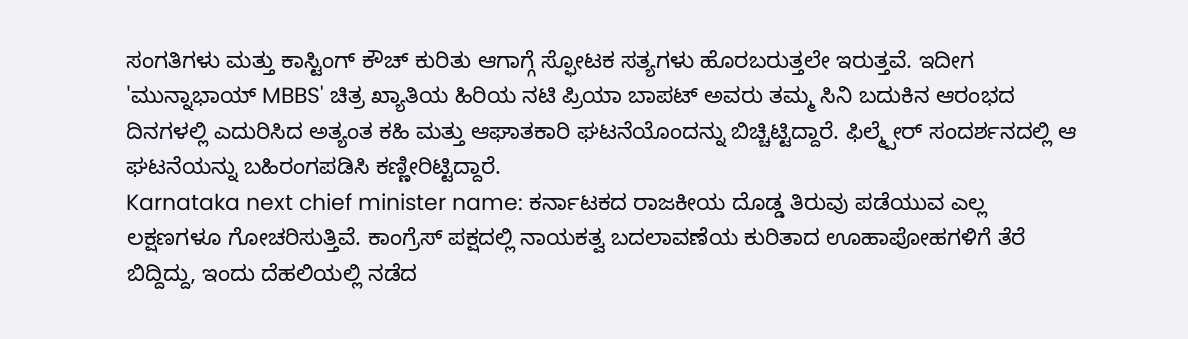ಸಂಗತಿಗಳು ಮತ್ತು ಕಾಸ್ಟಿಂಗ್ ಕೌಚ್ ಕುರಿತು ಆಗಾಗ್ಗೆ ಸ್ಫೋಟಕ ಸತ್ಯಗಳು ಹೊರಬರುತ್ತಲೇ ಇರುತ್ತವೆ. ಇದೀಗ 'ಮುನ್ನಾಭಾಯ್ MBBS' ಚಿತ್ರ ಖ್ಯಾತಿಯ ಹಿರಿಯ ನಟಿ ಪ್ರಿಯಾ ಬಾಪಟ್ ಅವರು ತಮ್ಮ ಸಿನಿ ಬದುಕಿನ ಆರಂಭದ ದಿನಗಳಲ್ಲಿ ಎದುರಿಸಿದ ಅತ್ಯಂತ ಕಹಿ ಮತ್ತು ಆಘಾತಕಾರಿ ಘಟನೆಯೊಂದನ್ನು ಬಿಚ್ಚಿಟ್ಟಿದ್ದಾರೆ. ಫಿಲ್ಮ್ಪೇರ್ ಸಂದರ್ಶನದಲ್ಲಿ ಆ ಘಟನೆಯನ್ನು ಬಹಿರಂಗಪಡಿಸಿ ಕಣ್ಣೀರಿಟ್ಟಿದ್ದಾರೆ.
Karnataka next chief minister name: ಕರ್ನಾಟಕದ ರಾಜಕೀಯ ದೊಡ್ಡ ತಿರುವು ಪಡೆಯುವ ಎಲ್ಲ ಲಕ್ಷಣಗಳೂ ಗೋಚರಿಸುತ್ತಿವೆ. ಕಾಂಗ್ರೆಸ್ ಪಕ್ಷದಲ್ಲಿ ನಾಯಕತ್ವ ಬದಲಾವಣೆಯ ಕುರಿತಾದ ಊಹಾಪೋಹಗಳಿಗೆ ತೆರೆ ಬಿದ್ದಿದ್ದು, ಇಂದು ದೆಹಲಿಯಲ್ಲಿ ನಡೆದ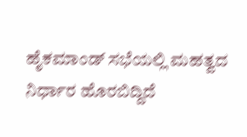ಹೈಕಮಾಂಡ್ ಸಭೆಯಲ್ಲಿ ಮಹತ್ವದ ನಿರ್ಧಾರ ಹೊರಬಿದ್ದಿದೆ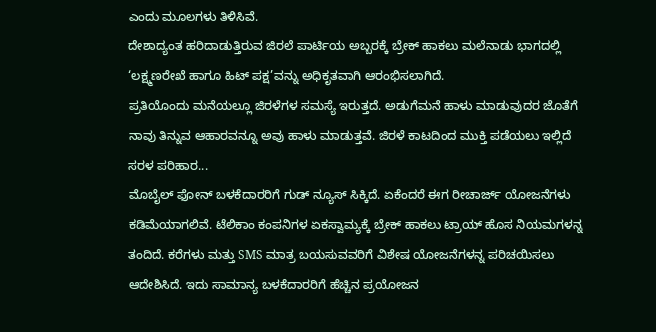ಎಂದು ಮೂಲಗಳು ತಿಳಿಸಿವೆ.
ದೇಶಾದ್ಯಂತ ಹರಿದಾಡುತ್ತಿರುವ ಜಿರಲೆ ಪಾರ್ಟಿಯ ಅಬ್ಬರಕ್ಕೆ ಬ್ರೇಕ್ ಹಾಕಲು ಮಲೆನಾಡು ಭಾಗದಲ್ಲಿ ‘ಲಕ್ಷ್ಮಣರೇಖೆ ಹಾಗೂ ಹಿಟ್ ಪಕ್ಷ’ವನ್ನು ಅಧಿಕೃತವಾಗಿ ಆರಂಭಿಸಲಾಗಿದೆ.
ಪ್ರತಿಯೊಂದು ಮನೆಯಲ್ಲೂ ಜಿರಳೆಗಳ ಸಮಸ್ಯೆ ಇರುತ್ತದೆ. ಅಡುಗೆಮನೆ ಹಾಳು ಮಾಡುವುದರ ಜೊತೆಗೆ ನಾವು ತಿನ್ನುವ ಆಹಾರವನ್ನೂ ಅವು ಹಾಳು ಮಾಡುತ್ತವೆ. ಜಿರಳೆ ಕಾಟದಿಂದ ಮುಕ್ತಿ ಪಡೆಯಲು ಇಲ್ಲಿದೆ ಸರಳ ಪರಿಹಾರ...
ಮೊಬೈಲ್ ಫೋನ್ ಬಳಕೆದಾರರಿಗೆ ಗುಡ್ ನ್ಯೂಸ್ ಸಿಕ್ಕಿದೆ. ಏಕೆಂದರೆ ಈಗ ರೀಚಾರ್ಜ್ ಯೋಜನೆಗಳು ಕಡಿಮೆಯಾಗಲಿವೆ. ಟೆಲಿಕಾಂ ಕಂಪನಿಗಳ ಏಕಸ್ವಾಮ್ಯಕ್ಕೆ ಬ್ರೇಕ್ ಹಾಕಲು ಟ್ರಾಯ್ ಹೊಸ ನಿಯಮಗಳನ್ನ ತಂದಿದೆ. ಕರೆಗಳು ಮತ್ತು SMS ಮಾತ್ರ ಬಯಸುವವರಿಗೆ ವಿಶೇಷ ಯೋಜನೆಗಳನ್ನ ಪರಿಚಯಿಸಲು ಆದೇಶಿಸಿದೆ. ಇದು ಸಾಮಾನ್ಯ ಬಳಕೆದಾರರಿಗೆ ಹೆಚ್ಚಿನ ಪ್ರಯೋಜನ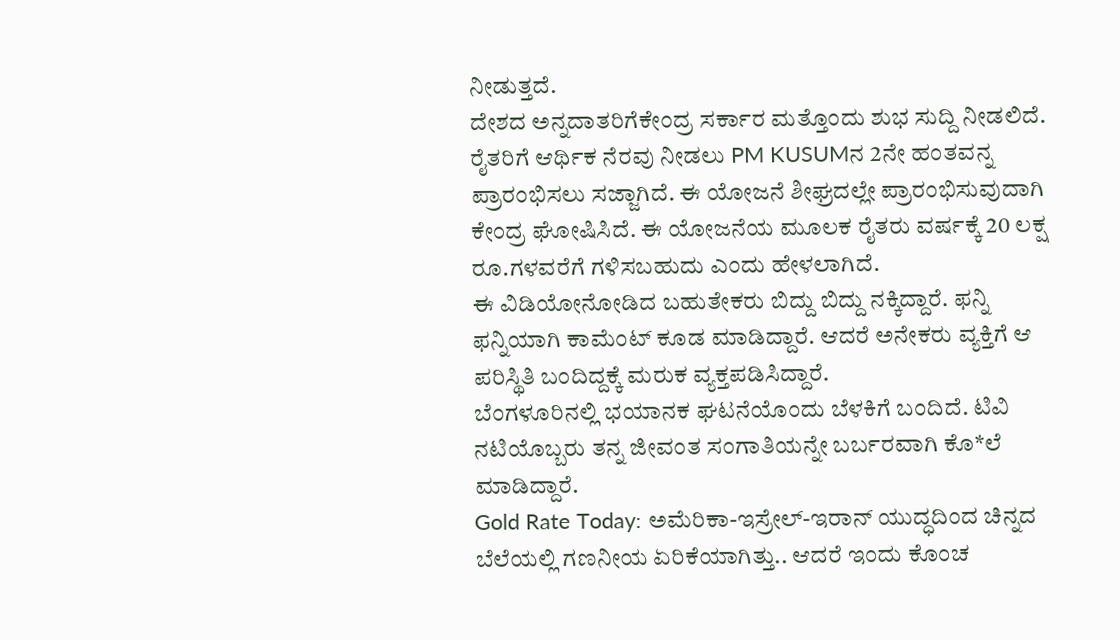ನೀಡುತ್ತದೆ.
ದೇಶದ ಅನ್ನದಾತರಿಗೆಕೇಂದ್ರ ಸರ್ಕಾರ ಮತ್ತೊಂದು ಶುಭ ಸುದ್ದಿ ನೀಡಲಿದೆ. ರೈತರಿಗೆ ಆರ್ಥಿಕ ನೆರವು ನೀಡಲು PM KUSUMನ 2ನೇ ಹಂತವನ್ನ ಪ್ರಾರಂಭಿಸಲು ಸಜ್ಜಾಗಿದೆ. ಈ ಯೋಜನೆ ಶೀಘ್ರದಲ್ಲೇ ಪ್ರಾರಂಭಿಸುವುದಾಗಿ ಕೇಂದ್ರ ಘೋಷಿಸಿದೆ. ಈ ಯೋಜನೆಯ ಮೂಲಕ ರೈತರು ವರ್ಷಕ್ಕೆ 20 ಲಕ್ಷ ರೂ.ಗಳವರೆಗೆ ಗಳಿಸಬಹುದು ಎಂದು ಹೇಳಲಾಗಿದೆ.
ಈ ವಿಡಿಯೋನೋಡಿದ ಬಹುತೇಕರು ಬಿದ್ದು ಬಿದ್ದು ನಕ್ಕಿದ್ದಾರೆ. ಫನ್ನಿ ಫನ್ನಿಯಾಗಿ ಕಾಮೆಂಟ್ ಕೂಡ ಮಾಡಿದ್ದಾರೆ. ಆದರೆ ಅನೇಕರು ವ್ಯಕ್ತಿಗೆ ಆ ಪರಿಸ್ಥಿತಿ ಬಂದಿದ್ದಕ್ಕೆ ಮರುಕ ವ್ಯಕ್ತಪಡಿಸಿದ್ದಾರೆ.
ಬೆಂಗಳೂರಿನಲ್ಲಿ ಭಯಾನಕ ಘಟನೆಯೊಂದು ಬೆಳಕಿಗೆ ಬಂದಿದೆ. ಟಿವಿ ನಟಿಯೊಬ್ಬರು ತನ್ನ ಜೀವಂತ ಸಂಗಾತಿಯನ್ನೇ ಬರ್ಬರವಾಗಿ ಕೊ*ಲೆ ಮಾಡಿದ್ದಾರೆ.
Gold Rate Today: ಅಮೆರಿಕಾ-ಇಸ್ರೇಲ್-ಇರಾನ್ ಯುದ್ಧದಿಂದ ಚಿನ್ನದ ಬೆಲೆಯಲ್ಲಿ ಗಣನೀಯ ಏರಿಕೆಯಾಗಿತ್ತು.. ಆದರೆ ಇಂದು ಕೊಂಚ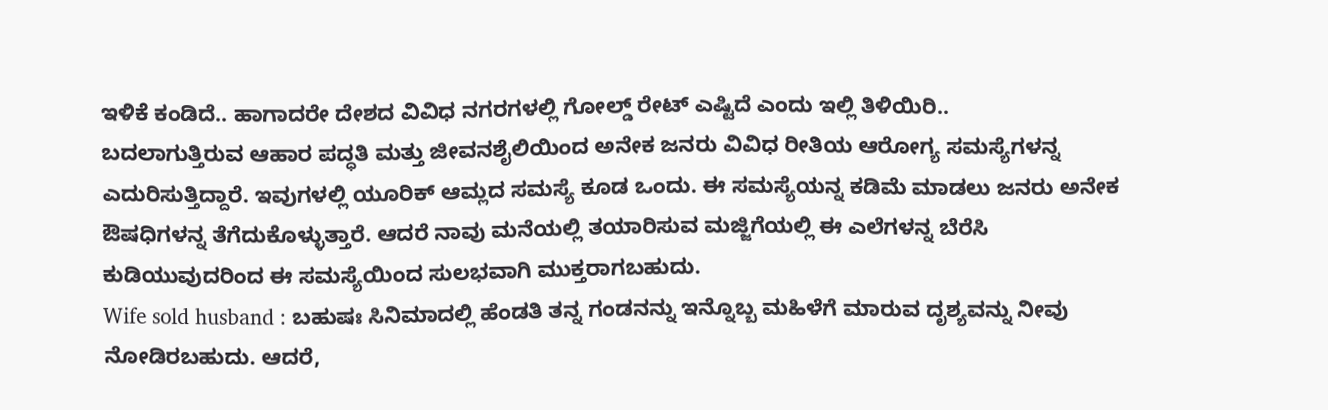ಇಳಿಕೆ ಕಂಡಿದೆ.. ಹಾಗಾದರೇ ದೇಶದ ವಿವಿಧ ನಗರಗಳಲ್ಲಿ ಗೋಲ್ಡ್ ರೇಟ್ ಎಷ್ಟಿದೆ ಎಂದು ಇಲ್ಲಿ ತಿಳಿಯಿರಿ..
ಬದಲಾಗುತ್ತಿರುವ ಆಹಾರ ಪದ್ಧತಿ ಮತ್ತು ಜೀವನಶೈಲಿಯಿಂದ ಅನೇಕ ಜನರು ವಿವಿಧ ರೀತಿಯ ಆರೋಗ್ಯ ಸಮಸ್ಯೆಗಳನ್ನ ಎದುರಿಸುತ್ತಿದ್ದಾರೆ. ಇವುಗಳಲ್ಲಿ ಯೂರಿಕ್ ಆಮ್ಲದ ಸಮಸ್ಯೆ ಕೂಡ ಒಂದು. ಈ ಸಮಸ್ಯೆಯನ್ನ ಕಡಿಮೆ ಮಾಡಲು ಜನರು ಅನೇಕ ಔಷಧಿಗಳನ್ನ ತೆಗೆದುಕೊಳ್ಳುತ್ತಾರೆ. ಆದರೆ ನಾವು ಮನೆಯಲ್ಲಿ ತಯಾರಿಸುವ ಮಜ್ಜಿಗೆಯಲ್ಲಿ ಈ ಎಲೆಗಳನ್ನ ಬೆರೆಸಿ ಕುಡಿಯುವುದರಿಂದ ಈ ಸಮಸ್ಯೆಯಿಂದ ಸುಲಭವಾಗಿ ಮುಕ್ತರಾಗಬಹುದು.
Wife sold husband : ಬಹುಷಃ ಸಿನಿಮಾದಲ್ಲಿ ಹೆಂಡತಿ ತನ್ನ ಗಂಡನನ್ನು ಇನ್ನೊಬ್ಬ ಮಹಿಳೆಗೆ ಮಾರುವ ದೃಶ್ಯವನ್ನು ನೀವು ನೋಡಿರಬಹುದು. ಆದರೆ,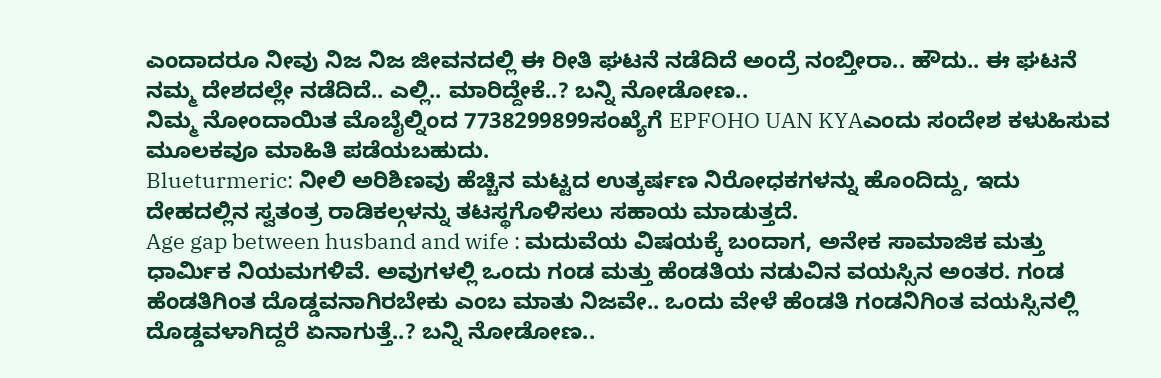ಎಂದಾದರೂ ನೀವು ನಿಜ ನಿಜ ಜೀವನದಲ್ಲಿ ಈ ರೀತಿ ಘಟನೆ ನಡೆದಿದೆ ಅಂದ್ರೆ ನಂಬ್ತೀರಾ.. ಹೌದು.. ಈ ಘಟನೆ ನಮ್ಮ ದೇಶದಲ್ಲೇ ನಡೆದಿದೆ.. ಎಲ್ಲಿ.. ಮಾರಿದ್ದೇಕೆ..? ಬನ್ನಿ ನೋಡೋಣ..
ನಿಮ್ಮ ನೋಂದಾಯಿತ ಮೊಬೈಲ್ನಿಂದ 7738299899ಸಂಖ್ಯೆಗೆ EPFOHO UAN KYAಎಂದು ಸಂದೇಶ ಕಳುಹಿಸುವ ಮೂಲಕವೂ ಮಾಹಿತಿ ಪಡೆಯಬಹುದು.
Blueturmeric: ನೀಲಿ ಅರಿಶಿಣವು ಹೆಚ್ಚಿನ ಮಟ್ಟದ ಉತ್ಕರ್ಷಣ ನಿರೋಧಕಗಳನ್ನು ಹೊಂದಿದ್ದು, ಇದು ದೇಹದಲ್ಲಿನ ಸ್ವತಂತ್ರ ರಾಡಿಕಲ್ಗಳನ್ನು ತಟಸ್ಥಗೊಳಿಸಲು ಸಹಾಯ ಮಾಡುತ್ತದೆ.
Age gap between husband and wife : ಮದುವೆಯ ವಿಷಯಕ್ಕೆ ಬಂದಾಗ, ಅನೇಕ ಸಾಮಾಜಿಕ ಮತ್ತು ಧಾರ್ಮಿಕ ನಿಯಮಗಳಿವೆ. ಅವುಗಳಲ್ಲಿ ಒಂದು ಗಂಡ ಮತ್ತು ಹೆಂಡತಿಯ ನಡುವಿನ ವಯಸ್ಸಿನ ಅಂತರ. ಗಂಡ ಹೆಂಡತಿಗಿಂತ ದೊಡ್ಡವನಾಗಿರಬೇಕು ಎಂಬ ಮಾತು ನಿಜವೇ.. ಒಂದು ವೇಳೆ ಹೆಂಡತಿ ಗಂಡನಿಗಿಂತ ವಯಸ್ಸಿನಲ್ಲಿ ದೊಡ್ಡವಳಾಗಿದ್ದರೆ ಏನಾಗುತ್ತೆ..? ಬನ್ನಿ ನೋಡೋಣ..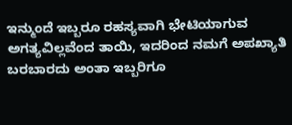ಇನ್ಮುಂದೆ ಇಬ್ಬರೂ ರಹಸ್ಯವಾಗಿ ಭೇಟಿಯಾಗುವ ಅಗತ್ಯವಿಲ್ಲವೆಂದ ತಾಯಿ, ಇದರಿಂದ ನಮಗೆ ಅಪಖ್ಯಾತಿ ಬರಬಾರದು ಅಂತಾ ಇಬ್ಬರಿಗೂ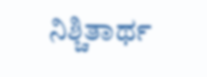ನಿಶ್ಚಿತಾರ್ಥ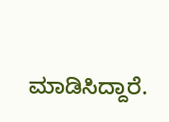ಮಾಡಿಸಿದ್ದಾರೆ.